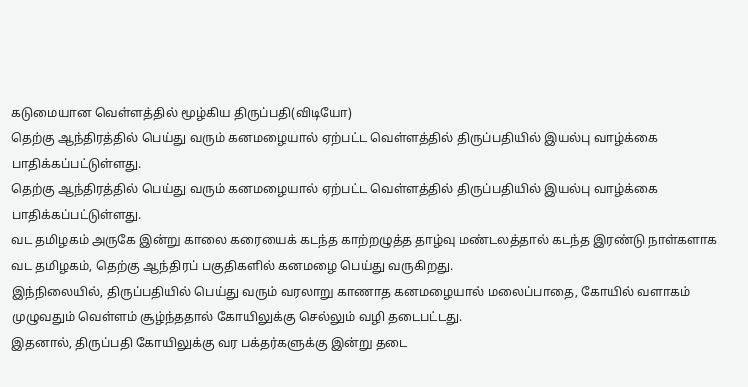கடுமையான வெள்ளத்தில் மூழ்கிய திருப்பதி(விடியோ)
தெற்கு ஆந்திரத்தில் பெய்து வரும் கனமழையால் ஏற்பட்ட வெள்ளத்தில் திருப்பதியில் இயல்பு வாழ்க்கை பாதிக்கப்பட்டுள்ளது.
தெற்கு ஆந்திரத்தில் பெய்து வரும் கனமழையால் ஏற்பட்ட வெள்ளத்தில் திருப்பதியில் இயல்பு வாழ்க்கை பாதிக்கப்பட்டுள்ளது.
வட தமிழகம் அருகே இன்று காலை கரையைக் கடந்த காற்றழுத்த தாழ்வு மண்டலத்தால் கடந்த இரண்டு நாள்களாக வட தமிழகம், தெற்கு ஆந்திரப் பகுதிகளில் கனமழை பெய்து வருகிறது.
இந்நிலையில், திருப்பதியில் பெய்து வரும் வரலாறு காணாத கனமழையால் மலைப்பாதை, கோயில் வளாகம் முழுவதும் வெள்ளம் சூழ்ந்ததால் கோயிலுக்கு செல்லும் வழி தடைபட்டது.
இதனால், திருப்பதி கோயிலுக்கு வர பக்தர்களுக்கு இன்று தடை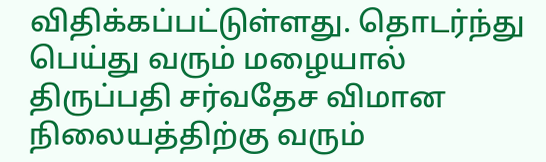விதிக்கப்பட்டுள்ளது. தொடர்ந்து பெய்து வரும் மழையால் திருப்பதி சர்வதேச விமான நிலையத்திற்கு வரும்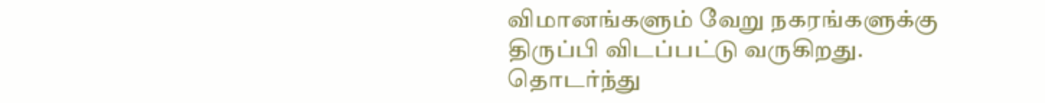விமானங்களும் வேறு நகரங்களுக்கு திருப்பி விடப்பட்டு வருகிறது.
தொடர்ந்து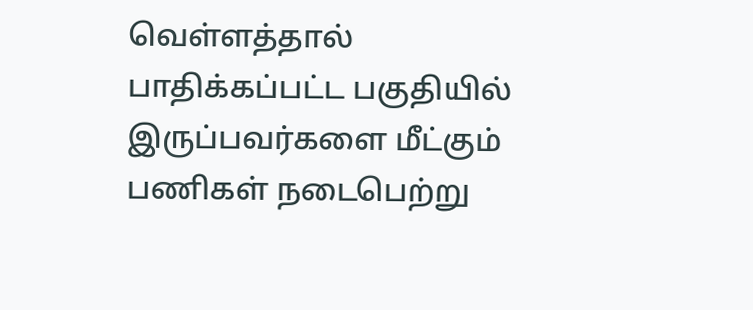வெள்ளத்தால் பாதிக்கப்பட்ட பகுதியில் இருப்பவர்களை மீட்கும் பணிகள் நடைபெற்று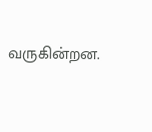வருகின்றன.